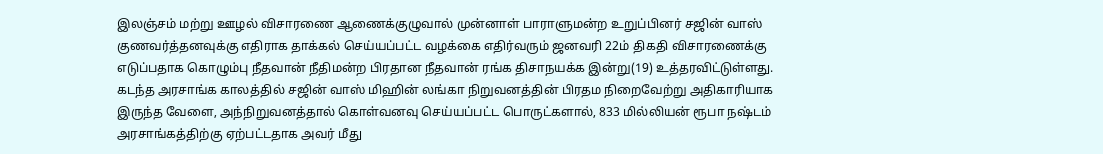இலஞ்சம் மற்று ஊழல் விசாரணை ஆணைக்குழுவால் முன்னாள் பாராளுமன்ற உறுப்பினர் சஜின் வாஸ் குணவர்த்தனவுக்கு எதிராக தாக்கல் செய்யப்பட்ட வழக்கை எதிர்வரும் ஜனவரி 22ம் திகதி விசாரணைக்கு எடுப்பதாக கொழும்பு நீதவான் நீதிமன்ற பிரதான நீதவான் ரங்க திசாநயக்க இன்று(19) உத்தரவிட்டுள்ளது.
கடந்த அரசாங்க காலத்தில் சஜின் வாஸ் மிஹின் லங்கா நிறுவனத்தின் பிரதம நிறைவேற்று அதிகாரியாக இருந்த வேளை, அந்நிறுவனத்தால் கொள்வனவு செய்யப்பட்ட பொருட்களால், 833 மில்லியன் ரூபா நஷ்டம் அரசாங்கத்திற்கு ஏற்பட்டதாக அவர் மீது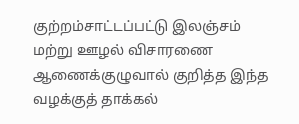குற்றம்சாட்டப்பட்டு இலஞ்சம் மற்று ஊழல் விசாரணை ஆணைக்குழுவால் குறித்த இந்த வழக்குத் தாக்கல்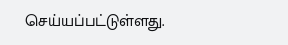செய்யப்பட்டுள்ளது.